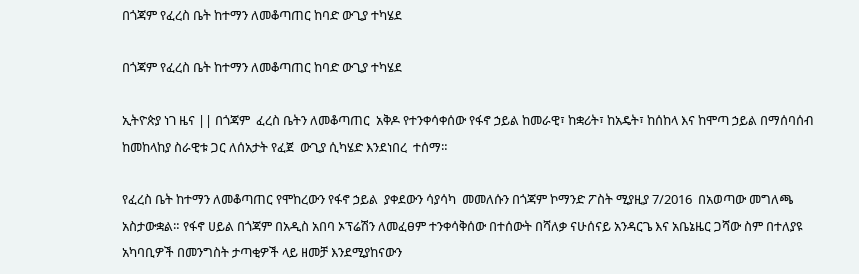በጎጃም የፈረስ ቤት ከተማን ለመቆጣጠር ከባድ ውጊያ ተካሄደ

በጎጃም የፈረስ ቤት ከተማን ለመቆጣጠር ከባድ ውጊያ ተካሄደ

ኢትዮጵያ ነገ ዜና || በጎጃም  ፈረስ ቤትን ለመቆጣጠር  አቅዶ የተንቀሳቀሰው የፋኖ ኃይል ከመራዊ፣ ከቋሪት፣ ከአዴት፣ ከሰከላ እና ከሞጣ ኃይል በማሰባሰብ ከመከላከያ ስራዊቱ ጋር ለሰአታት የፈጀ  ውጊያ ሲካሄድ እንደነበረ  ተሰማ።

የፈረስ ቤት ከተማን ለመቆጣጠር የሞከረውን የፋኖ ኃይል  ያቀደውን ሳያሳካ  መመለሱን በጎጃም ኮማንድ ፖስት ሚያዚያ 7/2016  በአወጣው መግለጫ አስታውቋል። የፋኖ ሀይል በጎጃም በአዲስ አበባ ኦፕሬሽን ለመፈፀም ተንቀሳቅሰው በተሰውት በሻለቃ ናሁሰናይ አንዳርጌ እና አቤኔዜር ጋሻው ስም በተለያዩ አካባቢዎች በመንግስት ታጣቂዎች ላይ ዘመቻ እንደሚያከናውን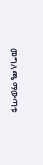መግለጫ ማውጣቱ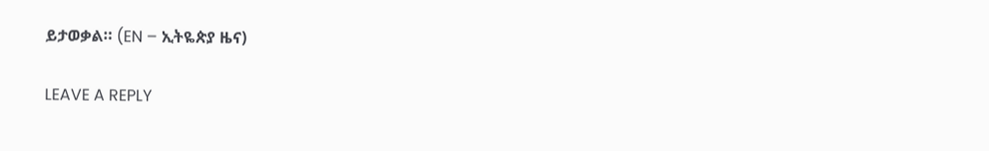ይታወቃል። (EN – ኢትዬጵያ ዜና)

LEAVE A REPLY